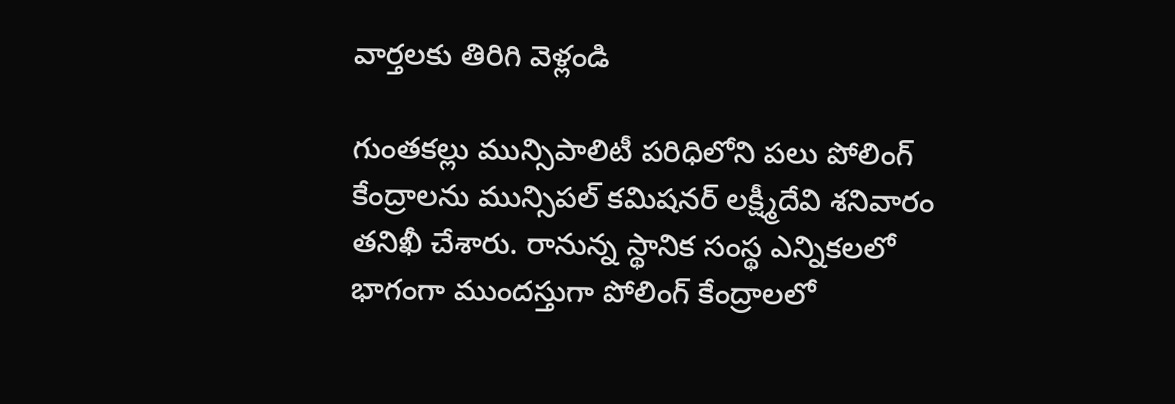వార్తలకు తిరిగి వెళ్లండి

గుంతకల్లు మున్సిపాలిటీ పరిధిలోని పలు పోలింగ్ కేంద్రాలను మున్సిపల్ కమిషనర్ లక్ష్మీదేవి శనివారం తనిఖీ చేశారు. రానున్న స్థానిక సంస్థ ఎన్నికలలో భాగంగా ముందస్తుగా పోలింగ్ కేంద్రాలలో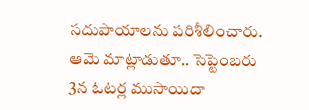సదుపాయాలను పరిశీలించారు.
ఆమె మాట్లాడుతూ.. సెప్టెంబరు 3న ఓటర్ల ముసాయిదా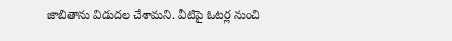జాబితాను విడుదల చేశామని. వీటిపై ఓటర్ల నుంచి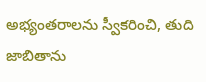అభ్యంతరాలను స్వీకరించి, తుది జాబితాను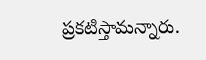ప్రకటిస్తామన్నారు.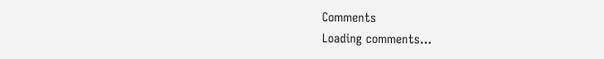Comments
Loading comments...